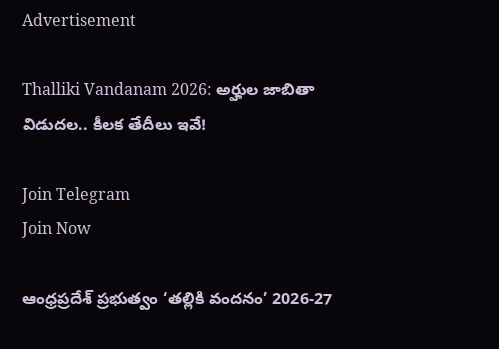Advertisement

Thalliki Vandanam 2026: అర్హుల జాబితా విడుదల.. కీలక తేదీలు ఇవే!

Join Telegram
Join Now

ఆంధ్రప్రదేశ్ ప్రభుత్వం ‘తల్లికి వందనం’ 2026-27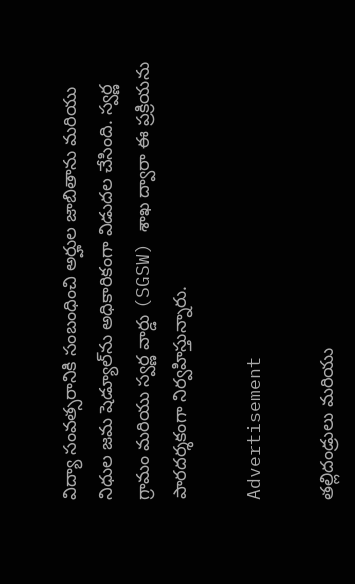విద్యా సంవత్సరానికి సంబంధించి అర్హుల జాబితాను మరియు నిధుల జమ షెడ్యూల్‌ను అధికారికంగా విడుదల చేసింది. స్వర్ణ గ్రామం మరియు స్వర్ణ వార్డు (SGSW) శాఖ ద్వారా ఈ ప్రక్రియను పారదర్శకంగా నిర్వహిస్తున్నారు.

Advertisement

తల్లిదండ్రులు మరియు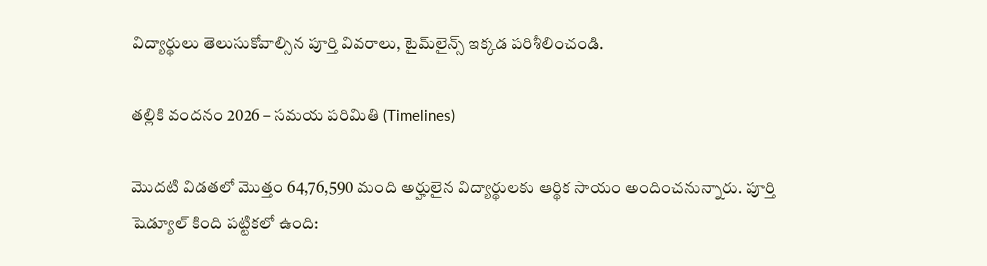విద్యార్థులు తెలుసుకోవాల్సిన పూర్తి వివరాలు, టైమ్‌లైన్స్ ఇక్కడ పరిశీలించండి.

తల్లికి వందనం 2026 – సమయ పరిమితి (Timelines)

మొదటి విడతలో మొత్తం 64,76,590 మంది అర్హులైన విద్యార్థులకు ఆర్థిక సాయం అందించనున్నారు. పూర్తి షెడ్యూల్ కింది పట్టికలో ఉంది: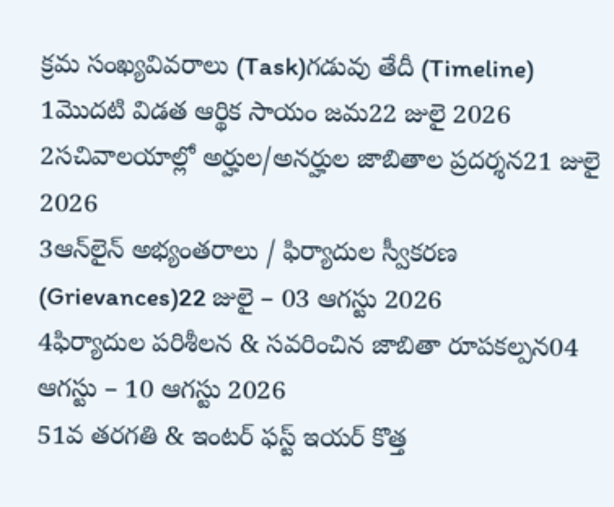క్రమ సంఖ్యవివరాలు (Task)గడువు తేదీ (Timeline)
1మొదటి విడత ఆర్థిక సాయం జమ22 జులై 2026
2సచివాలయాల్లో అర్హుల/అనర్హుల జాబితాల ప్రదర్శన21 జులై 2026
3ఆన్‌లైన్ అభ్యంతరాలు / ఫిర్యాదుల స్వీకరణ (Grievances)22 జులై – 03 ఆగస్టు 2026
4ఫిర్యాదుల పరిశీలన & సవరించిన జాబితా రూపకల్పన04 ఆగస్టు – 10 ఆగస్టు 2026
51వ తరగతి & ఇంటర్ ఫస్ట్ ఇయర్ కొత్త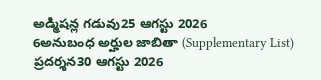అడ్మిషన్ల గడువు25 ఆగస్టు 2026
6అనుబంధ అర్హుల జాబితా (Supplementary List) ప్రదర్శన30 ఆగస్టు 2026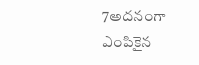7అదనంగా ఎంపికైన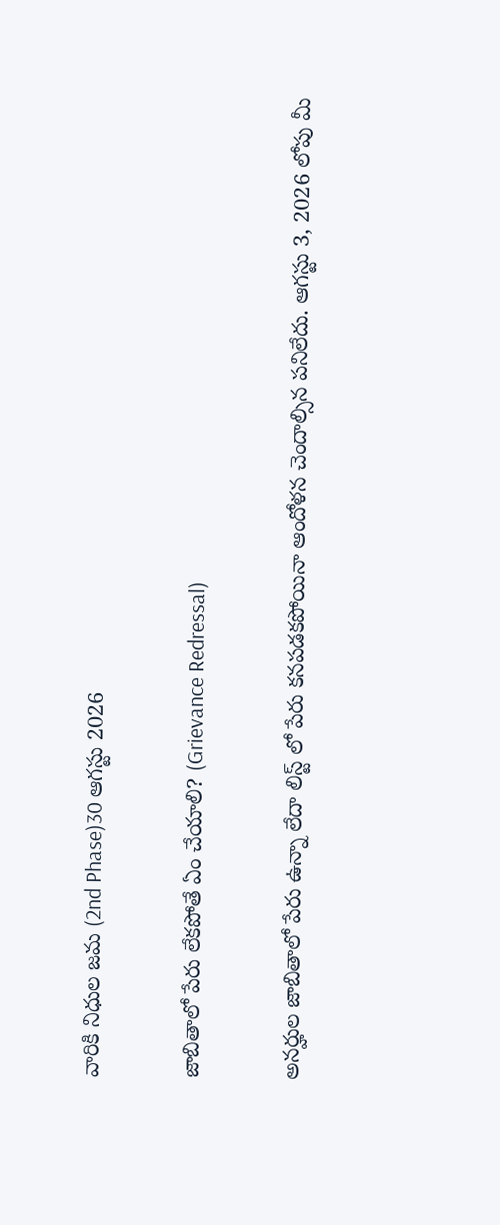వారికి నిధుల జమ (2nd Phase)30 ఆగస్టు 2026

జాబితాలో పేరు లేకపోతే ఏం చేయాలి? (Grievance Redressal)

అనర్హుల జాబితాలో పేరు ఉన్నా లేదా లిస్ట్ లో పేరు కనపడకపోయినా ఆందోళన చెందాల్సిన పనిలేదు. ఆగస్టు 3, 2026 లోపు మీ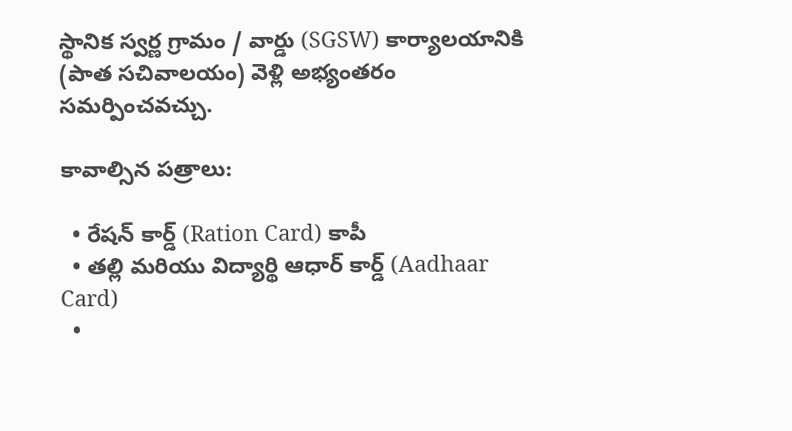స్థానిక స్వర్ణ గ్రామం / వార్డు (SGSW) కార్యాలయానికి (పాత సచివాలయం) వెళ్లి అభ్యంతరం సమర్పించవచ్చు.

కావాల్సిన పత్రాలు:

  • రేషన్ కార్డ్ (Ration Card) కాపీ
  • తల్లి మరియు విద్యార్థి ఆధార్ కార్డ్ (Aadhaar Card)
  •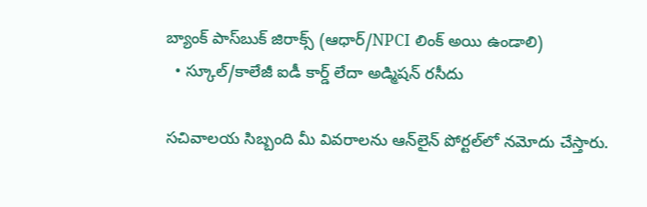బ్యాంక్ పాస్‌బుక్ జిరాక్స్ (ఆధార్/NPCI లింక్ అయి ఉండాలి)
  • స్కూల్/కాలేజీ ఐడీ కార్డ్ లేదా అడ్మిషన్ రసీదు

సచివాలయ సిబ్బంది మీ వివరాలను ఆన్‌లైన్ పోర్టల్‌లో నమోదు చేస్తారు.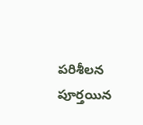పరిశీలన పూర్తయిన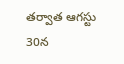తర్వాత ఆగస్టు 30న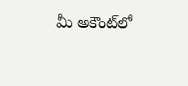మీ అకౌంట్‌లో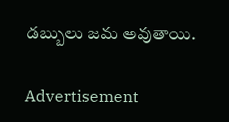డబ్బులు జమ అవుతాయి.

Advertisement